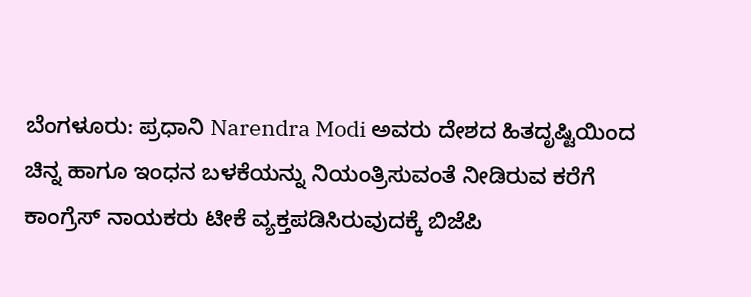ಬೆಂಗಳೂರು: ಪ್ರಧಾನಿ Narendra Modi ಅವರು ದೇಶದ ಹಿತದೃಷ್ಟಿಯಿಂದ ಚಿನ್ನ ಹಾಗೂ ಇಂಧನ ಬಳಕೆಯನ್ನು ನಿಯಂತ್ರಿಸುವಂತೆ ನೀಡಿರುವ ಕರೆಗೆ ಕಾಂಗ್ರೆಸ್ ನಾಯಕರು ಟೀಕೆ ವ್ಯಕ್ತಪಡಿಸಿರುವುದಕ್ಕೆ ಬಿಜೆಪಿ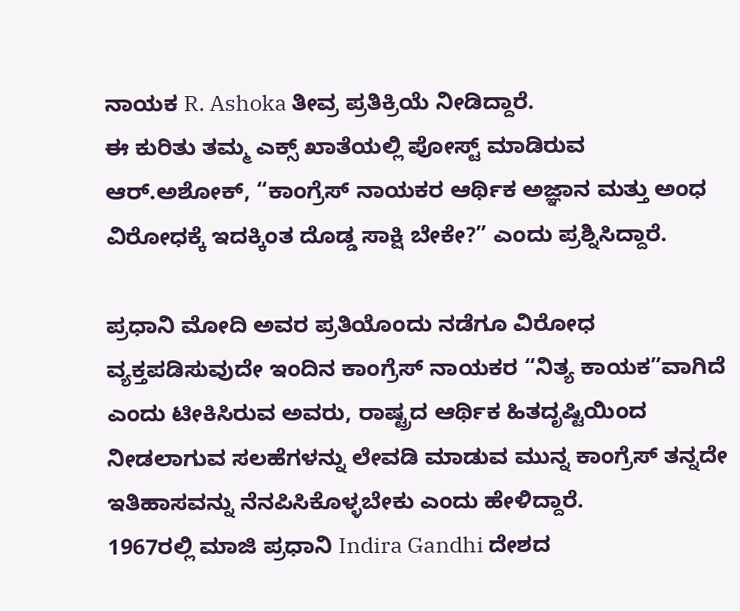ನಾಯಕ R. Ashoka ತೀವ್ರ ಪ್ರತಿಕ್ರಿಯೆ ನೀಡಿದ್ದಾರೆ.
ಈ ಕುರಿತು ತಮ್ಮ ಎಕ್ಸ್ ಖಾತೆಯಲ್ಲಿ ಪೋಸ್ಟ್ ಮಾಡಿರುವ ಆರ್.ಅಶೋಕ್, “ಕಾಂಗ್ರೆಸ್ ನಾಯಕರ ಆರ್ಥಿಕ ಅಜ್ಞಾನ ಮತ್ತು ಅಂಧ ವಿರೋಧಕ್ಕೆ ಇದಕ್ಕಿಂತ ದೊಡ್ಡ ಸಾಕ್ಷಿ ಬೇಕೇ?” ಎಂದು ಪ್ರಶ್ನಿಸಿದ್ದಾರೆ.

ಪ್ರಧಾನಿ ಮೋದಿ ಅವರ ಪ್ರತಿಯೊಂದು ನಡೆಗೂ ವಿರೋಧ ವ್ಯಕ್ತಪಡಿಸುವುದೇ ಇಂದಿನ ಕಾಂಗ್ರೆಸ್ ನಾಯಕರ “ನಿತ್ಯ ಕಾಯಕ”ವಾಗಿದೆ ಎಂದು ಟೀಕಿಸಿರುವ ಅವರು, ರಾಷ್ಟ್ರದ ಆರ್ಥಿಕ ಹಿತದೃಷ್ಟಿಯಿಂದ ನೀಡಲಾಗುವ ಸಲಹೆಗಳನ್ನು ಲೇವಡಿ ಮಾಡುವ ಮುನ್ನ ಕಾಂಗ್ರೆಸ್ ತನ್ನದೇ ಇತಿಹಾಸವನ್ನು ನೆನಪಿಸಿಕೊಳ್ಳಬೇಕು ಎಂದು ಹೇಳಿದ್ದಾರೆ.
1967ರಲ್ಲಿ ಮಾಜಿ ಪ್ರಧಾನಿ Indira Gandhi ದೇಶದ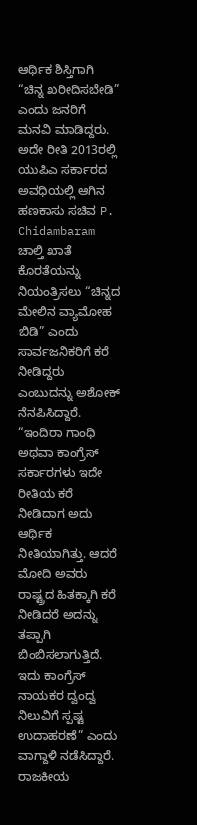ಆರ್ಥಿಕ ಶಿಸ್ತಿಗಾಗಿ “ಚಿನ್ನ ಖರೀದಿಸಬೇಡಿ” ಎಂದು ಜನರಿಗೆ ಮನವಿ ಮಾಡಿದ್ದರು. ಅದೇ ರೀತಿ 2013ರಲ್ಲಿ ಯುಪಿಎ ಸರ್ಕಾರದ ಅವಧಿಯಲ್ಲಿ ಆಗಿನ ಹಣಕಾಸು ಸಚಿವ P. Chidambaram ಚಾಲ್ತಿ ಖಾತೆ ಕೊರತೆಯನ್ನು ನಿಯಂತ್ರಿಸಲು “ಚಿನ್ನದ ಮೇಲಿನ ವ್ಯಾಮೋಹ ಬಿಡಿ” ಎಂದು ಸಾರ್ವಜನಿಕರಿಗೆ ಕರೆ ನೀಡಿದ್ದರು ಎಂಬುದನ್ನು ಅಶೋಕ್ ನೆನಪಿಸಿದ್ದಾರೆ.
“ಇಂದಿರಾ ಗಾಂಧಿ ಅಥವಾ ಕಾಂಗ್ರೆಸ್ ಸರ್ಕಾರಗಳು ಇದೇ ರೀತಿಯ ಕರೆ ನೀಡಿದಾಗ ಅದು ಆರ್ಥಿಕ ನೀತಿಯಾಗಿತ್ತು. ಆದರೆ ಮೋದಿ ಅವರು ರಾಷ್ಟ್ರದ ಹಿತಕ್ಕಾಗಿ ಕರೆ ನೀಡಿದರೆ ಅದನ್ನು ತಪ್ಪಾಗಿ ಬಿಂಬಿಸಲಾಗುತ್ತಿದೆ. ಇದು ಕಾಂಗ್ರೆಸ್ ನಾಯಕರ ದ್ವಂದ್ವ ನಿಲುವಿಗೆ ಸ್ಪಷ್ಟ ಉದಾಹರಣೆ” ಎಂದು ವಾಗ್ದಾಳಿ ನಡೆಸಿದ್ದಾರೆ.
ರಾಜಕೀಯ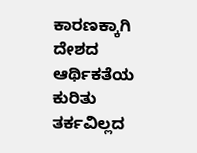ಕಾರಣಕ್ಕಾಗಿ ದೇಶದ ಆರ್ಥಿಕತೆಯ ಕುರಿತು ತರ್ಕವಿಲ್ಲದ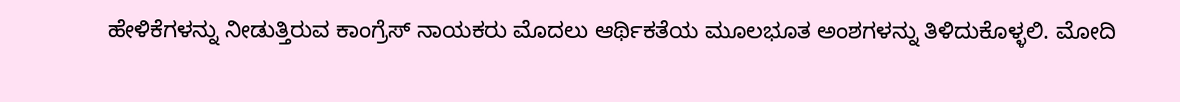ಹೇಳಿಕೆಗಳನ್ನು ನೀಡುತ್ತಿರುವ ಕಾಂಗ್ರೆಸ್ ನಾಯಕರು ಮೊದಲು ಆರ್ಥಿಕತೆಯ ಮೂಲಭೂತ ಅಂಶಗಳನ್ನು ತಿಳಿದುಕೊಳ್ಳಲಿ. ಮೋದಿ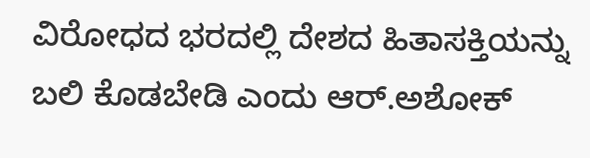ವಿರೋಧದ ಭರದಲ್ಲಿ ದೇಶದ ಹಿತಾಸಕ್ತಿಯನ್ನು ಬಲಿ ಕೊಡಬೇಡಿ ಎಂದು ಆರ್.ಅಶೋಕ್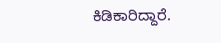ಕಿಡಿಕಾರಿದ್ದಾರೆ.